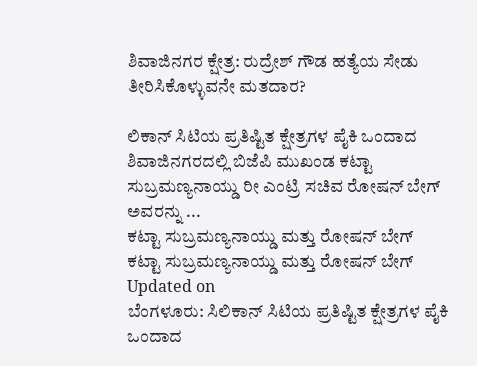ಶಿವಾಜಿನಗರ ಕ್ಷೇತ್ರ: ರುದ್ರೇಶ್ ಗೌಡ ಹತ್ಯೆಯ ಸೇಡು ತೀರಿಸಿಕೊಳ್ಳುವನೇ ಮತದಾರ?

ಲಿಕಾನ್ ಸಿಟಿಯ ಪ್ರತಿಷ್ಟಿತ ಕ್ಷೇತ್ರಗಳ ಪೈಕಿ ಒಂದಾದ ಶಿವಾಜಿನಗರದಲ್ಲಿ ಬಿಜೆಪಿ ಮುಖಂಡ ಕಟ್ಟಾ ಸುಬ್ರಮಣ್ಯನಾಯ್ಡು ರೀ ಎಂಟ್ರಿ ಸಚಿವ ರೋಷನ್ ಬೇಗ್ ಅವರನ್ನು ...
ಕಟ್ಟಾ ಸುಬ್ರಮಣ್ಯನಾಯ್ಡು ಮತ್ತು ರೋಷನ್ ಬೇಗ್
ಕಟ್ಟಾ ಸುಬ್ರಮಣ್ಯನಾಯ್ಡು ಮತ್ತು ರೋಷನ್ ಬೇಗ್
Updated on
ಬೆಂಗಳೂರು: ಸಿಲಿಕಾನ್ ಸಿಟಿಯ ಪ್ರತಿಷ್ಟಿತ ಕ್ಷೇತ್ರಗಳ ಪೈಕಿ ಒಂದಾದ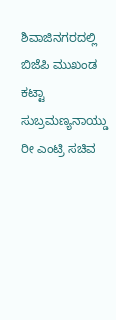ಶಿವಾಜಿನಗರದಲ್ಲಿ ಬಿಜೆಪಿ ಮುಖಂಡ ಕಟ್ಟಾ ಸುಬ್ರಮಣ್ಯನಾಯ್ಡು ರೀ ಎಂಟ್ರಿ ಸಚಿವ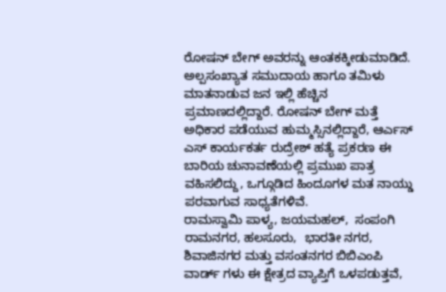ರೋಷನ್ ಬೇಗ್ ಅವರನ್ನು ಆಂತಕಕ್ಕೀಡುಮಾಡಿದೆ.
ಅಲ್ಪಸಂಖ್ಯಾತ ಸಮುದಾಯ ಹಾಗೂ ತಮಿಳು ಮಾತನಾಡುವ ಜನ ಇಲ್ಲಿ ಹೆಚ್ಚಿನ ಪ್ರಮಾಣದಲ್ಲಿದ್ದಾರೆ. ರೋಷನ್ ಬೇಗ್ ಮತ್ತೆ ಅಧಿಕಾರ ಪಡೆಯುವ ಹುಮ್ಮಸ್ಸಿನಲ್ಲಿದ್ದಾರೆ, ಆರ್ಎಸ್ ಎಸ್ ಕಾರ್ಯಕರ್ತ ರುದ್ರೇಶ್ ಹತ್ಯೆ ಪ್ರಕರಣ ಈ ಬಾರಿಯ ಚುನಾವಣೆಯಲ್ಲಿ ಪ್ರಮುಖ ಪಾತ್ರ ವಹಿಸಲಿದ್ದು, ಒಗ್ಗೂಡಿದ ಹಿಂದೂಗಳ ಮತ ನಾಯ್ಡು ಪರವಾಗುವ ಸಾಧ್ಯತೆಗಳಿವೆ.
ರಾಮಸ್ವಾಮಿ ಪಾಳ್ಯ, ಜಯಮಹಲ್,  ಸಂಪಂಗಿ ರಾಮನಗರ, ಹಲಸೂರು,  ಭಾರತೀ ನಗರ, ಶಿವಾಜಿನಗರ ಮತ್ತು ವಸಂತನಗರ ಬಿಬಿಎಂಪಿ ವಾರ್ಡ್ ಗಳು ಈ ಕ್ಷೇತ್ರದ ವ್ಯಾಪ್ತಿಗೆ ಒಳಪಡುತ್ತವೆ,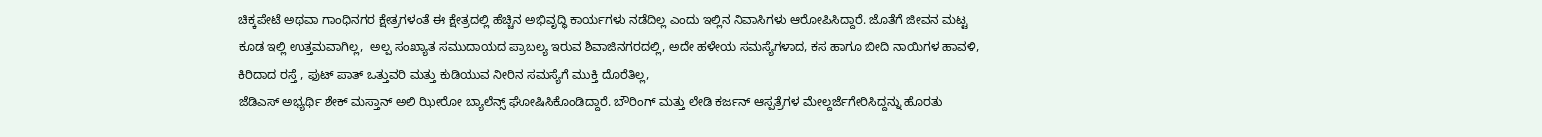ಚಿಕ್ಕಪೇಟೆ ಅಥವಾ ಗಾಂಧಿನಗರ ಕ್ಷೇತ್ರಗಳಂತೆ ಈ ಕ್ಷೇತ್ರದಲ್ಲಿ ಹೆಚ್ಚಿನ ಅಭಿವೃದ್ಧಿ ಕಾರ್ಯಗಳು ನಡೆದಿಲ್ಲ ಎಂದು ಇಲ್ಲಿನ ನಿವಾಸಿಗಳು ಆರೋಪಿಸಿದ್ದಾರೆ. ಜೊತೆಗೆ ಜೀವನ ಮಟ್ಟ ಕೂಡ ಇಲ್ಲಿ ಉತ್ತಮವಾಗಿಲ್ಲ,  ಅಲ್ಪ ಸಂಖ್ಯಾತ ಸಮುದಾಯದ ಪ್ರಾಬಲ್ಯ ಇರುವ ಶಿವಾಜಿನಗರದಲ್ಲಿ, ಅದೇ ಹಳೇಯ ಸಮಸ್ಯೆಗಳಾದ, ಕಸ ಹಾಗೂ ಬೀದಿ ನಾಯಿಗಳ ಹಾವಳಿ, ಕಿರಿದಾದ ರಸ್ತೆ , ಫುಟ್ ಪಾತ್ ಒತ್ತುವರಿ ಮತ್ತು ಕುಡಿಯುವ ನೀರಿನ ಸಮಸ್ಯೆಗೆ ಮುಕ್ತಿ ದೊರೆತಿಲ್ಲ,
ಜೆಡಿಎಸ್ ಅಭ್ಯರ್ಥಿ ಶೇಕ್ ಮಸ್ತಾನ್ ಅಲಿ ಝೀರೋ ಬ್ಯಾಲೆನ್ಸ್ ಘೋಷಿಸಿಕೊಂಡಿದ್ದಾರೆ. ಬೌರಿಂಗ್ ಮತ್ತು ಲೇಡಿ ಕರ್ಜನ್ ಆಸ್ಪತ್ರೆಗಳ ಮೇಲ್ದರ್ಜೆಗೇರಿಸಿದ್ದನ್ನು ಹೊರತು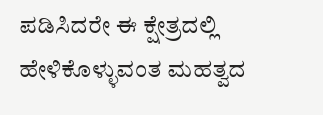ಪಡಿಸಿದರೇ ಈ ಕ್ಷೇತ್ರದಲ್ಲಿ ಹೇಳಿಕೊಳ್ಳುವಂತ ಮಹತ್ವದ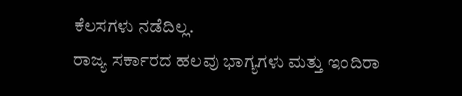ಕೆಲಸಗಳು ನಡೆದಿಲ್ಲ.
ರಾಜ್ಯ ಸರ್ಕಾರದ ಹಲವು ಭಾಗ್ಯಗಳು ಮತ್ತು ಇಂದಿರಾ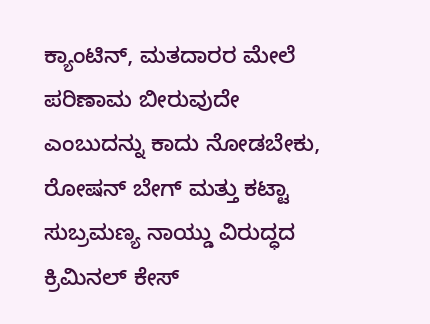ಕ್ಯಾಂಟಿನ್, ಮತದಾರರ ಮೇಲೆ ಪರಿಣಾಮ ಬೀರುವುದೇ ಎಂಬುದನ್ನು ಕಾದು ನೋಡಬೇಕು, ರೋಷನ್ ಬೇಗ್ ಮತ್ತು ಕಟ್ಟಾ ಸುಬ್ರಮಣ್ಯ ನಾಯ್ಡು ವಿರುದ್ಧದ ಕ್ರಿಮಿನಲ್ ಕೇಸ್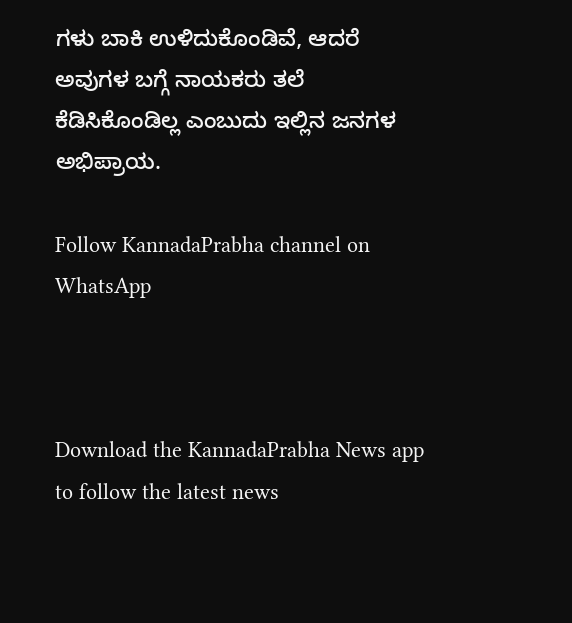ಗಳು ಬಾಕಿ ಉಳಿದುಕೊಂಡಿವೆ, ಆದರೆ ಅವುಗಳ ಬಗ್ಗೆ ನಾಯಕರು ತಲೆ ಕೆಡಿಸಿಕೊಂಡಿಲ್ಲ ಎಂಬುದು ಇಲ್ಲಿನ ಜನಗಳ ಅಭಿಪ್ರಾಯ.

Follow KannadaPrabha channel on WhatsApp



Download the KannadaPrabha News app to follow the latest news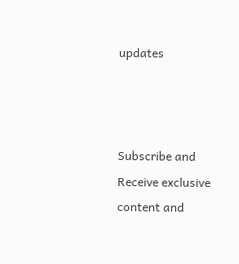updates



Subscribe and Receive exclusive content and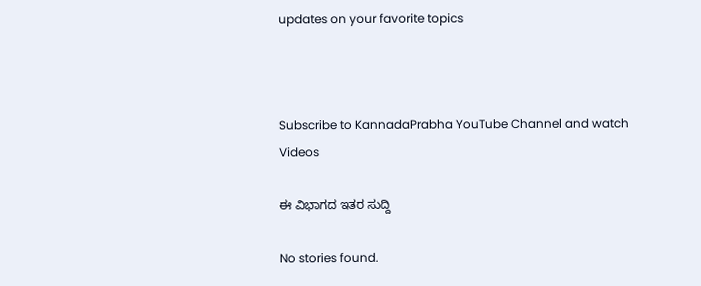updates on your favorite topics



Subscribe to KannadaPrabha YouTube Channel and watch Videos

ಈ ವಿಭಾಗದ ಇತರ ಸುದ್ದಿ

No stories found.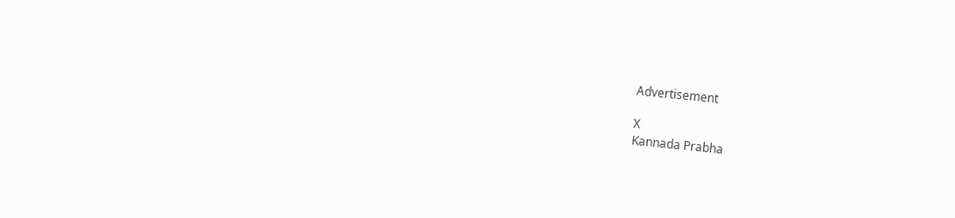Advertisement

X
Kannada Prabha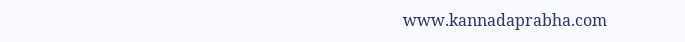www.kannadaprabha.com